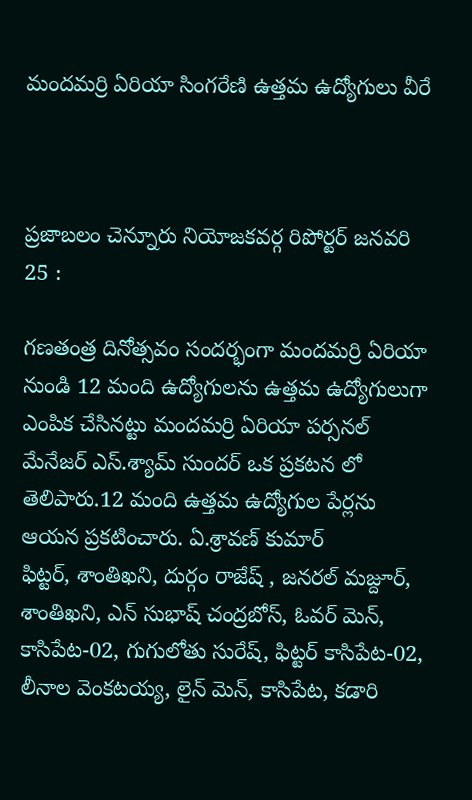మందమర్రి ఏరియా సింగరేణి ఉత్తమ ఉద్యోగులు వీరే



ప్రజాబలం చెన్నూరు నియోజకవర్గ రిపోర్టర్ జనవరి 25 :

గణతంత్ర దినోత్సవం సందర్భంగా మందమర్రి ఏరియా నుండి 12 మంది ఉద్యోగులను ఉత్తమ ఉద్యోగులుగా ఎంపిక చేసినట్టు మందమర్రి ఏరియా పర్సనల్ మేనేజర్ ఎస్.శ్యామ్ సుందర్ ఒక ప్రకటన లో తెలిపారు.12 మంది ఉత్తమ ఉద్యోగుల పేర్లను ఆయన ప్రకటించారు. ఏ.శ్రావణ్ కుమార్
ఫిట్టర్, శాంతిఖని, దుర్గం రాజేష్ , జనరల్ మజ్దూర్, శాంతిఖని, ఎన్ సుభాష్ చంద్రబోస్, ఓవర్ మెన్, కాసిపేట-02, గుగులోతు సురేష్, ఫిట్టర్ కాసిపేట-02, లీనాల వెంకటయ్య, లైన్ మెన్, కాసిపేట, కడారి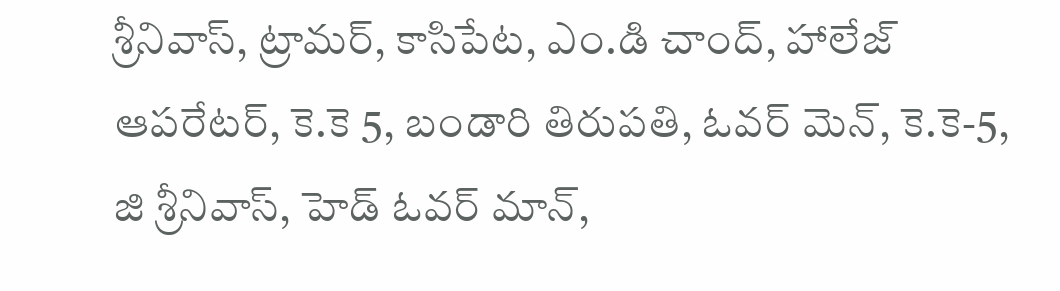శ్రీనివాస్, ట్రామర్, కాసిపేట, ఎం.డి చాంద్, హాలేజ్ ఆపరేటర్, కె.కె 5, బండారి తిరుపతి, ఓవర్ మెన్, కె.కె-5, జి శ్రీనివాస్, హెడ్ ఓవర్ మాన్,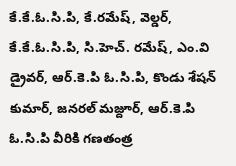కే.కే.ఓ.సి.పి, కే.రమేష్, వెల్డర్, కే.కే.ఓ.సి.పి, సి.హెచ్. రమేష్, ఎం.వి డ్రైవర్, ఆర్.కె.పి ఓ.సి.పి, కొండు శేషన్ కుమార్, జనరల్ మజ్దూర్, ఆర్.కె.పి ఓ.సి.పి వీరికి గణతంత్ర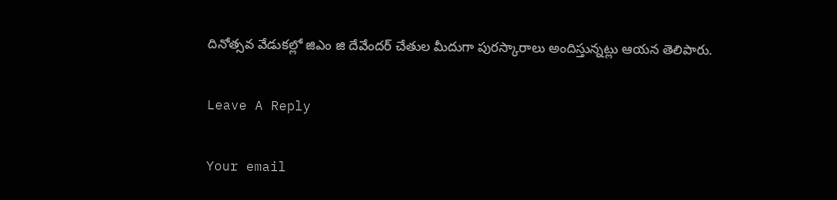దినోత్సవ వేడుకల్లో జిఎం జి దేవేందర్ చేతుల మీదుగా పురస్కారాలు అందిస్తున్నట్లు ఆయన తెలిపారు.

Leave A Reply

Your email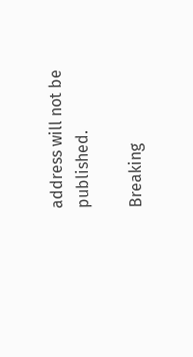address will not be published.

Breaking